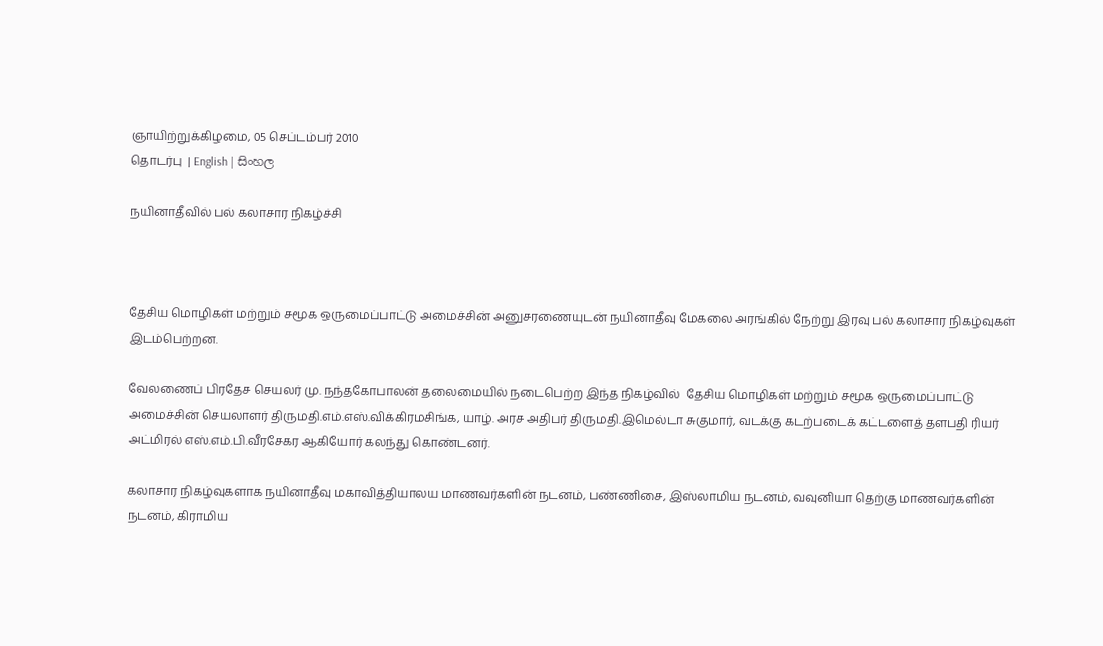ஞாயிற்றுக்கிழமை, 05 செப்டம்பர் 2010
தொடர்பு  | English | සිංහල

நயினாதீவில் பல் கலாசார நிகழ்ச்சி



தேசிய மொழிகள் மற்றும் சமூக ஒருமைப்பாட்டு அமைச்சின் அனுசரணையுடன் நயினாதீவு மேகலை அரங்கில் நேற்று இரவு பல் கலாசார நிகழ்வுகள் இடம்பெற்றன.

வேலணைப் பிரதேச செயலர் மு. நந்தகோபாலன் தலைமையில் நடைபெற்ற இந்த நிகழ்வில்  தேசிய மொழிகள் மற்றும் சமூக ஒருமைப்பாட்டு அமைச்சின் செயலாளர் திருமதி.எம்.எஸ்.விக்கிரமசிங்க, யாழ். அரச அதிபர் திருமதி.இமெல்டா சுகுமார், வடக்கு கடற்படைக் கட்டளைத் தளபதி ரியர் அட்மிரல் எஸ்.எம்.பி.வீரசேகர ஆகியோர் கலந்து கொண்டனர்.

கலாசார நிகழ்வுகளாக நயினாதீவு மகாவித்தியாலய மாணவர்களின் நடனம், பண்ணிசை, இஸ்லாமிய நடனம், வவுனியா தெற்கு மாணவர்களின் நடனம், கிராமிய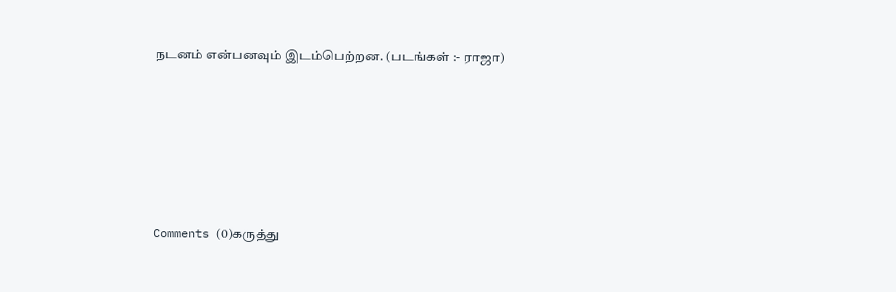நடனம் என்பனவும் இடம்பெற்றன. (படங்கள் :- ராஜா)






Comments (0)கருத்து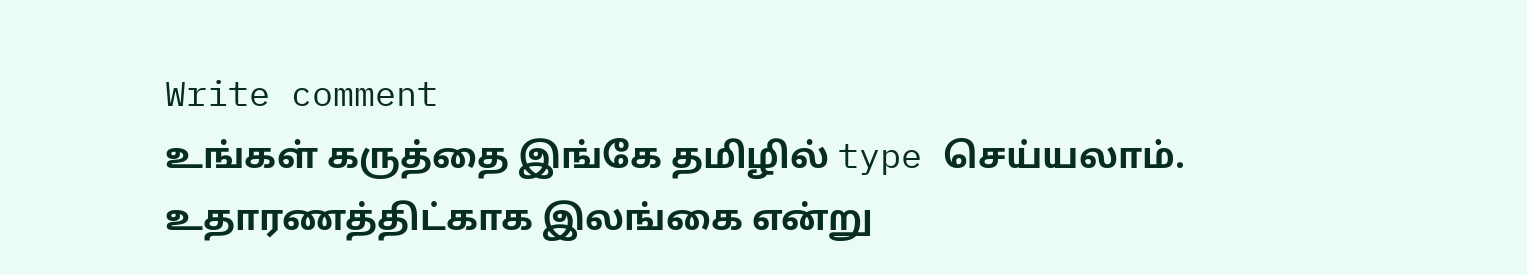Write comment
உங்கள் கருத்தை இங்கே தமிழில் type செய்யலாம். உதாரணத்திட்காக இலங்கை என்று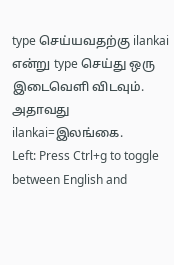type செய்யவதற்கு ilankai என்று type செய்து ஒரு இடைவெளி விடவும். அதாவது ilankai=இலங்கை.
Left: Press Ctrl+g to toggle between English and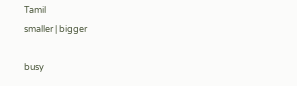Tamil
smaller | bigger

busy